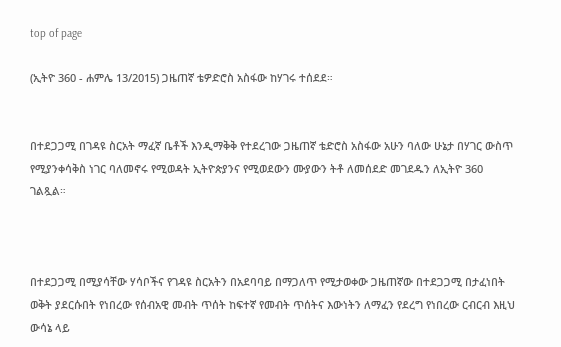top of page

(ኢትዮ 360 - ሐምሌ 13/2015) ጋዜጠኛ ቴዎድሮስ አስፋው ከሃገሩ ተሰደደ።


በተደጋጋሚ በገዳዩ ስርአት ማፈኛ ቤቶች እንዲማቅቅ የተደረገው ጋዜጠኛ ቴድሮስ አስፋው አሁን ባለው ሁኔታ በሃገር ውስጥ የሚያንቀሳቅስ ነገር ባለመኖሩ የሚወዳት ኢትዮጵያንና የሚወደውን ሙያውን ትቶ ለመሰደድ መገደዱን ለኢትዮ 360 ገልጿል።



በተደጋጋሚ በሚያሳቸው ሃሳቦችና የገዳዩ ስርአትን በአደባባይ በማጋለጥ የሚታወቀው ጋዜጠኛው በተደጋጋሚ በታፈነበት ወቅት ያደርሱበት የነበረው የሰብአዊ መብት ጥሰት ከፍተኛ የመብት ጥሰትና እውነትን ለማፈን የደረግ የነበረው ርብርብ እዚህ ውሳኔ ላይ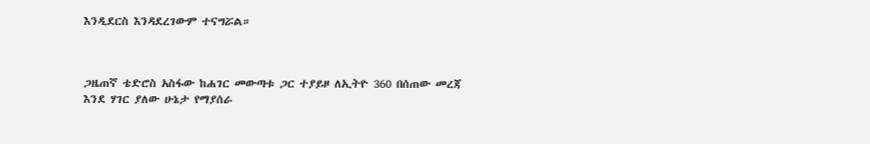እንዲደርስ እንዳደረገውም ተናግሯል።



ጋዜጠኛ ቴድሮስ አስፋው ከሐገር መውጣቱ ጋር ተያይዞ ለኢትዮ 360 በሰጠው መረጃ እንደ ሃገር ያለው ሁኔታ የማያሰራ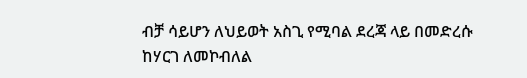ብቻ ሳይሆን ለህይወት አስጊ የሚባል ደረጃ ላይ በመድረሱ ከሃርገ ለመኮብለል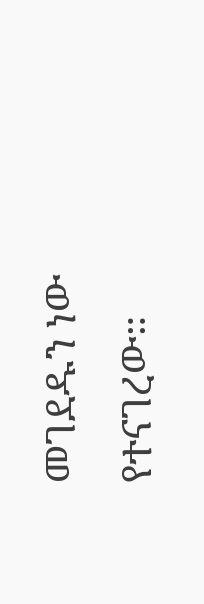መገደዱን ነው የተናገረው።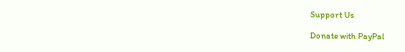Support Us

Donate with PayPal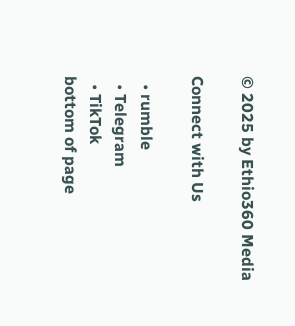© 2025 by Ethio360 Media

Connect with Us

  • rumble
  • Telegram
  • TikTok
bottom of page